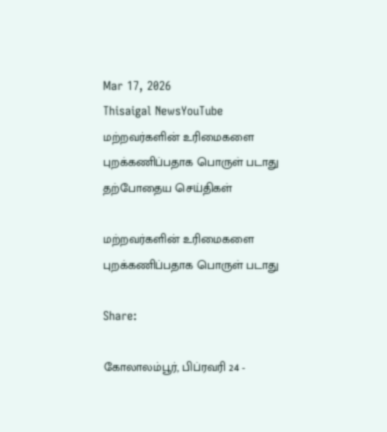Mar 17, 2026
Thisaigal NewsYouTube
மற்றவர்களின் உரிமைகளை புறக்கணிப்பதாக பொருள் படாது
தற்போதைய செய்திகள்

மற்றவர்களின் உரிமைகளை புறக்கணிப்பதாக பொருள் படாது

Share:

கோலாலம்பூர், பிப்ரவரி 24 -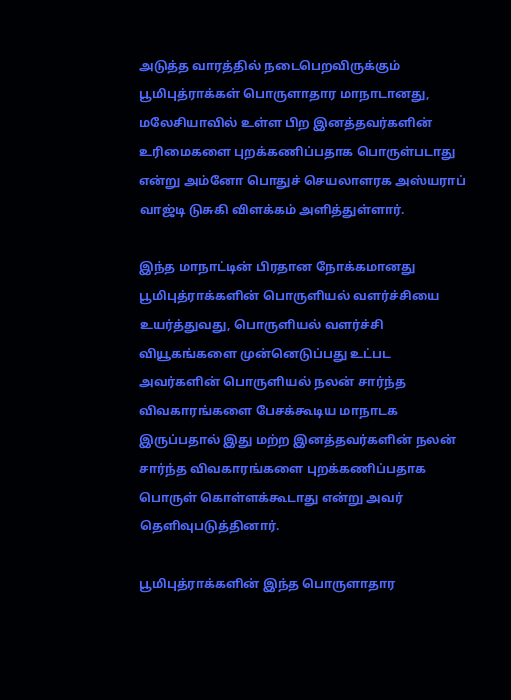அடுத்த வாரத்தில் நடைபெறவிருக்கும் பூமிபுத்ராக்கள் பொருளாதார மாநாடானது, மலேசியாவில் உள்ள பிற இனத்தவர்களின் உரிமைகளை புறக்கணிப்பதாக பொருள்படாது என்று அம்னோ பொதுச் செயலாளரக அஸ்யராப் வாஜ்டி டுசுகி விளக்கம் அளித்துள்ளார்.

இந்த மாநாட்டின் பிரதான நோக்கமானது பூமிபுத்ராக்களின் பொருளியல் வளர்ச்சியை உயர்த்துவது, பொருளியல் வளர்ச்சி வியூகங்களை முன்னெடுப்பது உட்பட அவர்களின் பொருளியல் நலன் சார்ந்த விவகாரங்களை பேசக்கூடிய மாநாடக இருப்பதால் இது மற்ற இனத்தவர்களின் நலன் சார்ந்த விவகாரங்களை புறக்கணிப்பதாக பொருள் கொள்ளக்கூடாது என்று அவர் தெளிவுபடுத்தினார்.

பூமிபுத்ராக்களின் இந்த பொருளாதார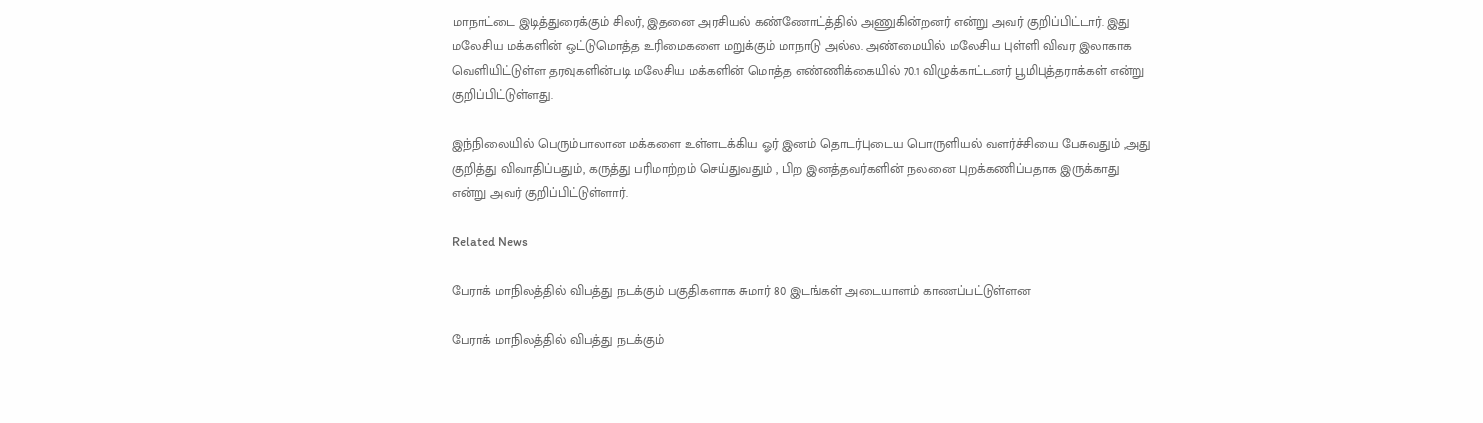மாநாட்டை இடித்துரைக்கும் சிலர், இதனை அரசியல் கண்ணோட்த்தில் அணுகின்றனர் என்று அவர் குறிப்பிட்டார். இது மலேசிய மக்களின் ஒட்டுமொத்த உரிமைகளை மறுக்கும் மாநாடு அல்ல. அண்மையில் மலேசிய புள்ளி விவர இலாகாக வெளியிட்டுள்ள தரவுகளின்படி மலேசிய மக்களின் மொத்த எண்ணிக்கையில் 70.1 விழுக்காட்டனர் பூமிபுத்தராக்கள் என்று குறிப்பிட்டுள்ளது.

இந்நிலையில் பெரும்பாலான மக்களை உள்ளடக்கிய ஓர் இனம் தொடர்புடைய பொருளியல் வளர்ச்சியை பேசுவதும் ,அது குறித்து விவாதிப்பதும், கருத்து பரிமாற்றம் செய்துவதும் , பிற இனத்தவர்களின் நலனை புறக்கணிப்பதாக இருக்காது என்று அவர் குறிப்பிட்டுள்ளார்.

Related News

பேராக் மாநிலத்தில் விபத்து நடக்கும் பகுதிகளாக சுமார் 80 இடங்கள் அடையாளம் காணப்பட்டுள்ளன

பேராக் மாநிலத்தில் விபத்து நடக்கும்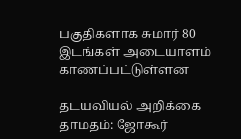பகுதிகளாக சுமார் 80 இடங்கள் அடையாளம் காணப்பட்டுள்ளன

தடயவியல் அறிக்கை தாமதம்: ஜோகூர்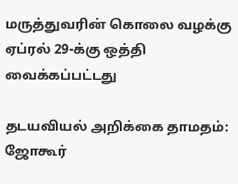மருத்துவரின் கொலை வழக்கு ஏப்ரல் 29-க்கு ஒத்தி வைக்கப்பட்டது

தடயவியல் அறிக்கை தாமதம்: ஜோகூர்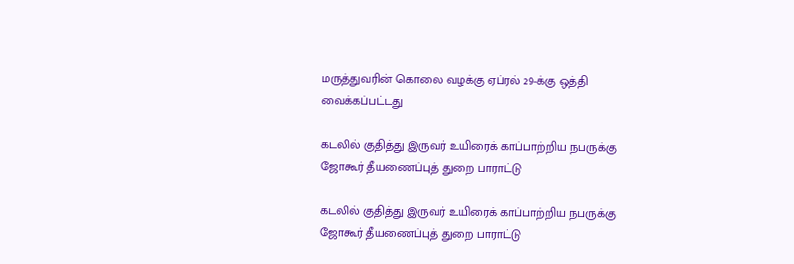மருத்துவரின் கொலை வழக்கு ஏப்ரல் 29-க்கு ஒத்தி வைக்கப்பட்டது

கடலில் குதித்து இருவர் உயிரைக் காப்பாற்றிய நபருக்கு ஜோகூர் தீயணைப்புத் துறை பாராட்டு

கடலில் குதித்து இருவர் உயிரைக் காப்பாற்றிய நபருக்கு ஜோகூர் தீயணைப்புத் துறை பாராட்டு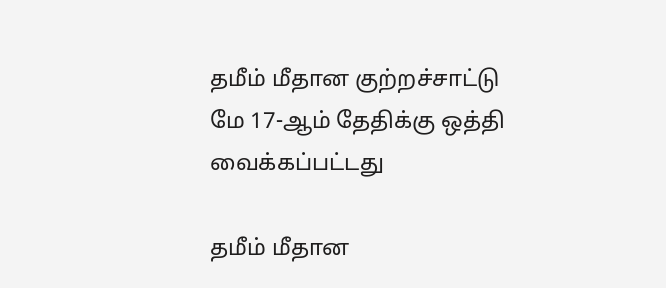தமீம் மீதான குற்றச்சாட்டு மே 17-ஆம் தேதிக்கு ஒத்தி வைக்கப்பட்டது

தமீம் மீதான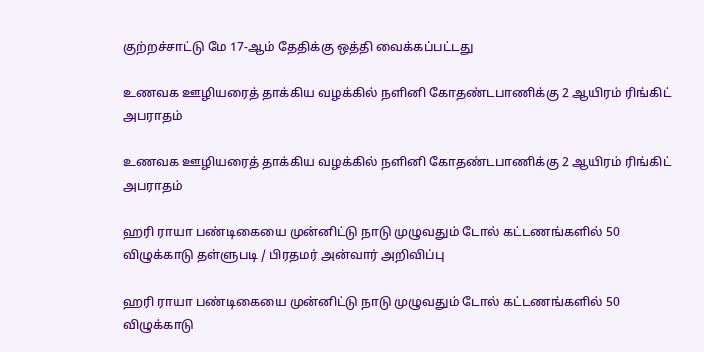குற்றச்சாட்டு மே 17-ஆம் தேதிக்கு ஒத்தி வைக்கப்பட்டது

உணவக ஊழியரைத் தாக்கிய வழக்கில் நளினி கோதண்டபாணிக்கு 2 ஆயிரம் ரிங்கிட் அபராதம்

உணவக ஊழியரைத் தாக்கிய வழக்கில் நளினி கோதண்டபாணிக்கு 2 ஆயிரம் ரிங்கிட் அபராதம்

ஹரி ராயா பண்டிகையை முன்னிட்டு நாடு முழுவதும் டோல் கட்டணங்களில் 50 விழுக்காடு தள்ளுபடி / பிரதமர் அன்வார் அறிவிப்பு

ஹரி ராயா பண்டிகையை முன்னிட்டு நாடு முழுவதும் டோல் கட்டணங்களில் 50 விழுக்காடு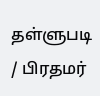தள்ளுபடி / பிரதமர்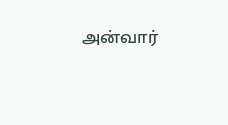அன்வார்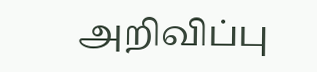அறிவிப்பு